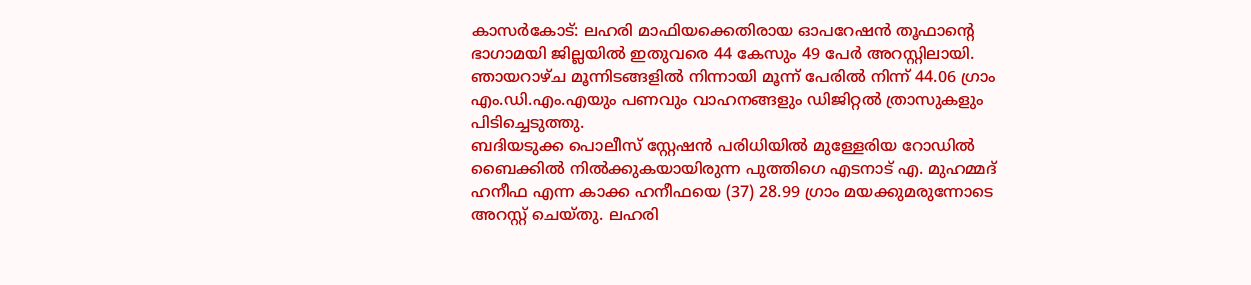കാസർകോട്: ലഹരി മാഫിയക്കെതിരായ ഓപറേഷൻ തൂഫാന്റെ ഭാഗാമയി ജില്ലയിൽ ഇതുവരെ 44 കേസും 49 പേർ അറസ്റ്റിലായി. ഞായറാഴ്ച മൂന്നിടങ്ങളിൽ നിന്നായി മൂന്ന് പേരിൽ നിന്ന് 44.06 ഗ്രാം എം.ഡി.എം.എയും പണവും വാഹനങ്ങളും ഡിജിറ്റൽ ത്രാസുകളും പിടിച്ചെടുത്തു.
ബദിയടുക്ക പൊലീസ് സ്റ്റേഷൻ പരിധിയിൽ മുള്ളേരിയ റോഡിൽ ബൈക്കിൽ നിൽക്കുകയായിരുന്ന പുത്തിഗെ എടനാട് എ. മുഹമ്മദ് ഹനീഫ എന്ന കാക്ക ഹനീഫയെ (37) 28.99 ഗ്രാം മയക്കുമരുന്നോടെ അറസ്റ്റ് ചെയ്തു. ലഹരി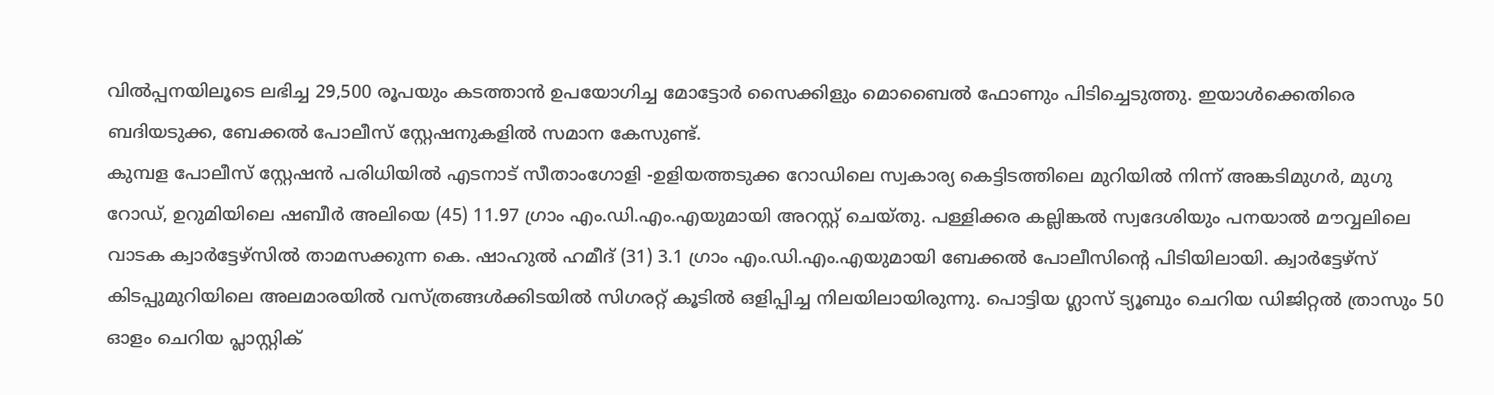വിൽപ്പനയിലൂടെ ലഭിച്ച 29,500 രൂപയും കടത്താൻ ഉപയോഗിച്ച മോട്ടോർ സൈക്കിളും മൊബൈൽ ഫോണും പിടിച്ചെടുത്തു. ഇയാൾക്കെതിരെ ബദിയടുക്ക, ബേക്കൽ പോലീസ് സ്റ്റേഷനുകളിൽ സമാന കേസുണ്ട്.
കുമ്പള പോലീസ് സ്റ്റേഷൻ പരിധിയിൽ എടനാട് സീതാംഗോളി -ഉളിയത്തടുക്ക റോഡിലെ സ്വകാര്യ കെട്ടിടത്തിലെ മുറിയിൽ നിന്ന് അങ്കടിമുഗർ, മുഗു റോഡ്, ഉറുമിയിലെ ഷബീർ അലിയെ (45) 11.97 ഗ്രാം എം.ഡി.എം.എയുമായി അറസ്റ്റ് ചെയ്തു. പള്ളിക്കര കല്ലിങ്കൽ സ്വദേശിയും പനയാൽ മൗവ്വലിലെ വാടക ക്വാർട്ടേഴ്സിൽ താമസക്കുന്ന കെ. ഷാഹുൽ ഹമീദ് (31) 3.1 ഗ്രാം എം.ഡി.എം.എയുമായി ബേക്കൽ പോലീസിന്റെ പിടിയിലായി. ക്വാർട്ടേഴ്സ് കിടപ്പുമുറിയിലെ അലമാരയിൽ വസ്ത്രങ്ങൾക്കിടയിൽ സിഗരറ്റ് കൂടിൽ ഒളിപ്പിച്ച നിലയിലായിരുന്നു. പൊട്ടിയ ഗ്ലാസ് ട്യൂബും ചെറിയ ഡിജിറ്റൽ ത്രാസും 50 ഓളം ചെറിയ പ്ലാസ്റ്റിക്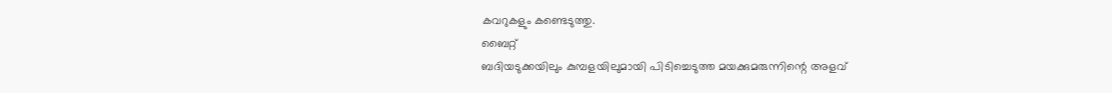കവറുകളും കണ്ടെടുത്തു.
ബൈറ്റ്
ബദിയടുക്കയിലും കുമ്പളയിലുമായി പിടിച്ചെടുത്ത മയക്കുമരുന്നിന്റെ അളവ്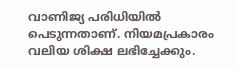വാണിജ്യ പരിധിയിൽ പെടുന്നതാണ്. നിയമപ്രകാരം വലിയ ശിക്ഷ ലഭിച്ചേക്കും.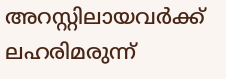അറസ്റ്റിലായവർക്ക് ലഹരിമരുന്ന്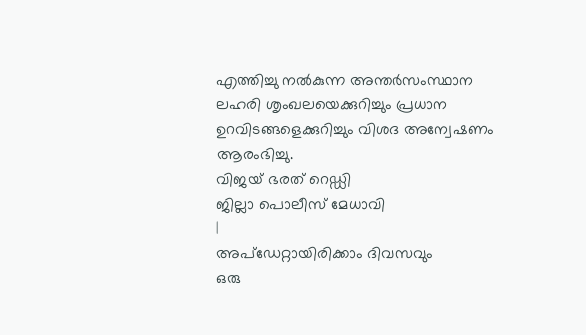എത്തിച്ചു നൽകുന്ന അന്തർസംസ്ഥാന ലഹരി ശൃംഖലയെക്കുറിച്ചും പ്രധാന ഉറവിടങ്ങളെക്കുറിച്ചും വിശദ അന്വേഷണം ആരംഭിച്ചു.
വിജയ് ഭരത് റെഡ്ഡി
ജില്ലാ പൊലീസ് മേധാവി
|
അപ്ഡേറ്റായിരിക്കാം ദിവസവും
ഒരു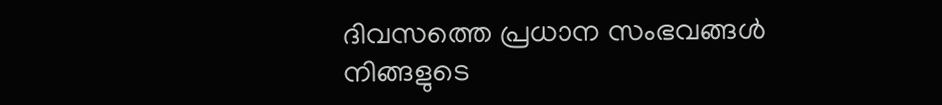ദിവസത്തെ പ്രധാന സംഭവങ്ങൾ നിങ്ങളുടെ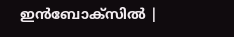ഇൻബോക്സിൽ |